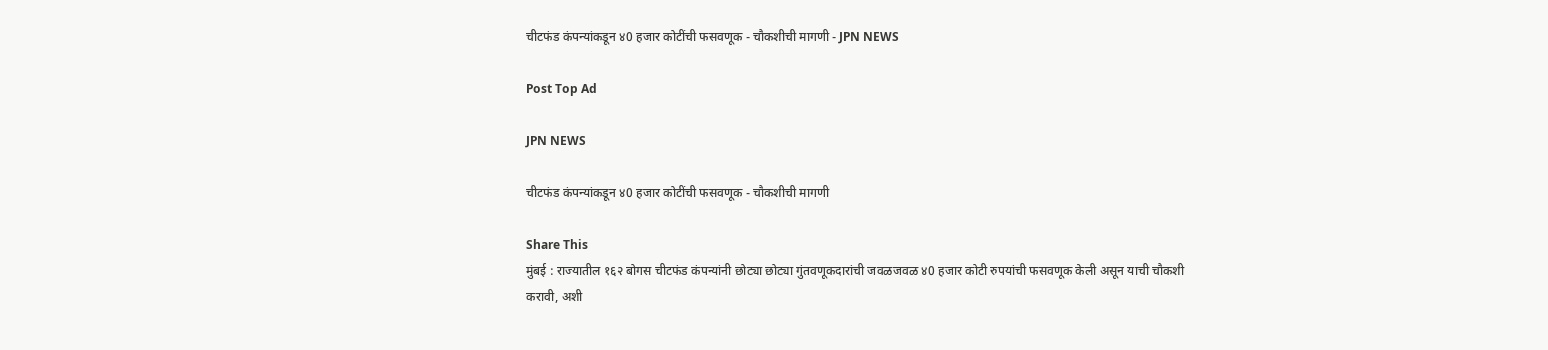चीटफंड कंपन्यांकडून ४0 हजार कोटींची फसवणूक - चौकशीची मागणी - JPN NEWS

Post Top Ad

JPN NEWS

चीटफंड कंपन्यांकडून ४0 हजार कोटींची फसवणूक - चौकशीची मागणी

Share This
मुंबई : राज्यातील १६२ बोगस चीटफंड कंपन्यांनी छोट्या छोट्या गुंतवणूकदारांची जवळजवळ ४0 हजार कोटी रुपयांची फसवणूक केली असून याची चौकशी करावी, अशी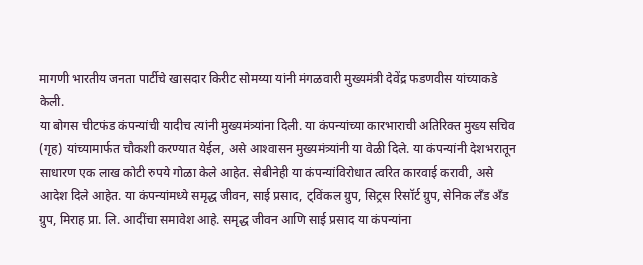मागणी भारतीय जनता पार्टीचे खासदार किरीट सोमय्या यांनी मंगळवारी मुख्यमंत्री देवेंद्र फडणवीस यांच्याकडे केली.
या बोगस चीटफंड कंपन्यांची यादीच त्यांनी मुख्यमंत्र्यांना दिली. या कंपन्यांच्या कारभाराची अतिरिक्त मुख्य सचिव (गृह) यांच्यामार्फत चौकशी करण्यात येईल, असे आश्‍वासन मुख्यमंत्र्यांनी या वेळी दिले. या कंपन्यांनी देशभरातून साधारण एक लाख कोटी रुपये गोळा केले आहेत. सेबीनेही या कंपन्यांविरोधात त्वरित कारवाई करावी, असे आदेश दिले आहेत. या कंपन्यांमध्ये समृद्ध जीवन, साई प्रसाद, ट्विंकल ग्रुप, सिट्रस रिसॉर्ट ग्रुप, सेनिक लँड अँड ग्रुप, मिराह प्रा. लि. आदींचा समावेश आहे. समृद्ध जीवन आणि साई प्रसाद या कंपन्यांना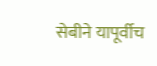सेबीने यापूर्वीच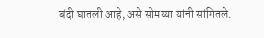बंदी घातली आहे, असे सोमय्या यांनी सांगितले.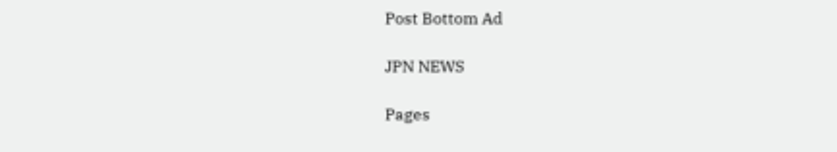Post Bottom Ad

JPN NEWS

Pages